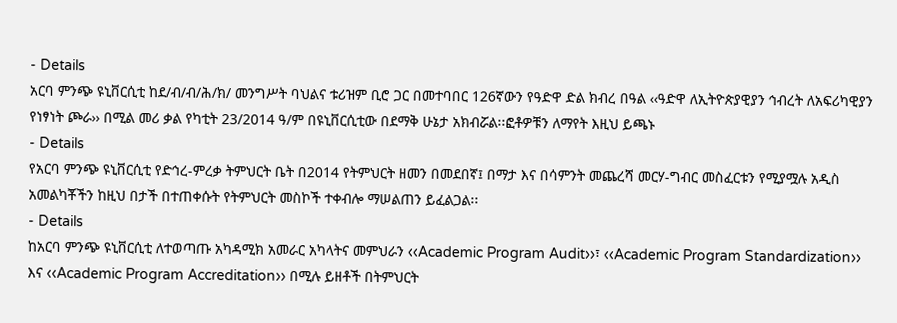- Details
አርባ ምንጭ ዩኒቨርሲቲ ከደ/ብ/ብ/ሕ/ክ/ መንግሥት ባህልና ቱሪዝም ቢሮ ጋር በመተባበር 126ኛውን የዓድዋ ድል ክብረ በዓል ‹‹ዓድዋ ለኢትዮጵያዊያን ኅብረት ለአፍሪካዊያን የነፃነት ጮራ›› በሚል መሪ ቃል የካቲት 23/2014 ዓ/ም በዩኒቨርሲቲው በደማቅ ሁኔታ አክብሯል፡፡ፎቶዎቹን ለማየት እዚህ ይጫኑ
- Details
የአርባ ምንጭ ዩኒቨርሲቲ የድኅረ-ምረቃ ትምህርት ቤት በ2014 የትምህርት ዘመን በመደበኛ፤ በማታ እና በሳምንት መጨረሻ መርሃ-ግብር መስፈርቱን የሚያሟሉ አዲስ አመልካቾችን ከዚህ በታች በተጠቀሱት የትምህርት መስኮች ተቀብሎ ማሠልጠን ይፈልጋል፡፡
- Details
ከአርባ ምንጭ ዩኒቨርሲቲ ለተወጣጡ አካዳሚክ አመራር አካላትና መምህራን ‹‹Academic Program Audit››፣ ‹‹Academic Program Standardization›› እና ‹‹Academic Program Accreditation›› በሚሉ ይዘቶች በትምህርት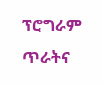ፕሮግራም ጥራትና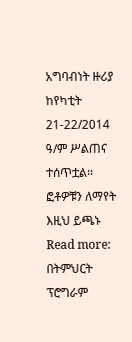አግባብነት ዙሪያ ከየካቲት 21-22/2014 ዓ/ም ሥልጠና ተሰጥቷል፡፡ፎቶዎቹን ለማየት እዚህ ይጫኑ
Read more: በትምህርት ፕሮግራም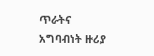ጥራትና አግባብነት ዙሪያ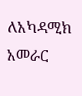ለአካዳሚክ አመራር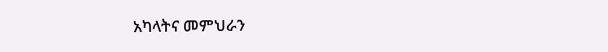አካላትና መምህራን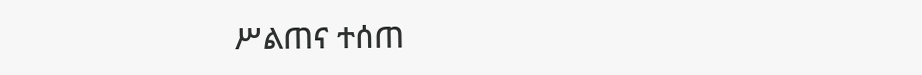ሥልጠና ተሰጠ